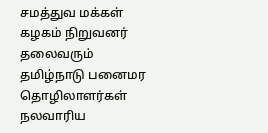சமத்துவ மக்கள் கழகம் நிறுவனர் தலைவரும் தமிழ்நாடு பனைமர தொழிலாளர்கள் நலவாரிய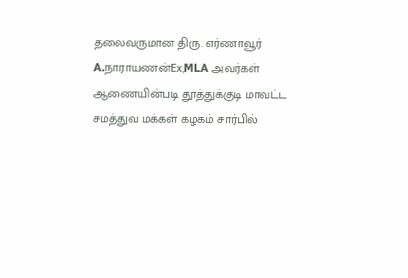தலைவருமான திரு. எர்ணாவூர் A.நாராயணன்Ex,MLA அவர்கள் ஆணையின்படி தூத்துக்குடி மாவட்ட சமத்துவ மக்கள் கழகம் சார்பில்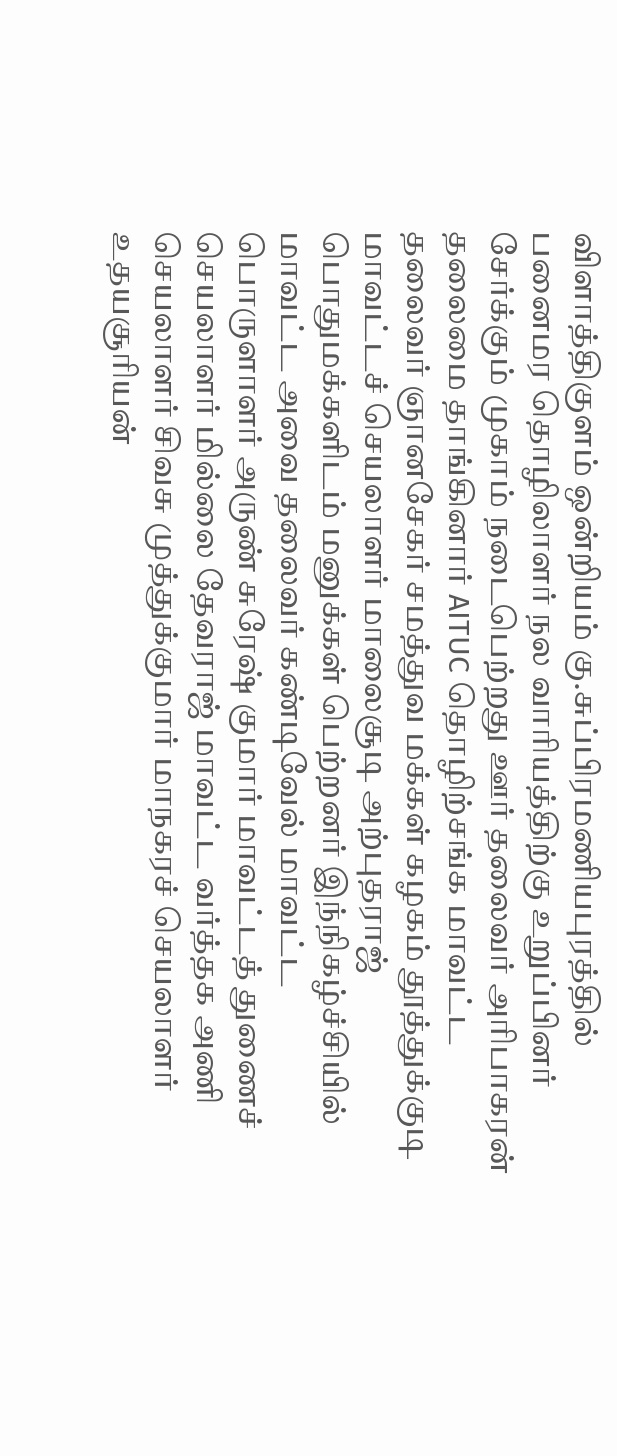விளாத்திகுளம் ஒன்றியம் கு.சுப்பிரமணியபுரத்தில் பனைமர தொழிலாளர் நல வாரியத்திற்கு உறுப்பினர் சேர்க்கும் முகாம் நடைபெற்றது ஊர் தலைவர் அரிபாகரன் தலைமை தாங்கினார் AITUC தொழிற்சங்க மாவட்ட தலைவர் ஞானசேகர் சமத்துவ மக்கள் கழகம் தூத்துக்குடி மாவட்டச் செயலாளர் மாலைசூடி அற்புதராஜ் பொதுமக்களிடம் மனுக்கள் பெற்றனர் இந்நிகழ்ச்சியில் மாவட்ட அவை தலைவர் கண்டிவேல் மாவட்ட பொருளாளர் அருண் சுரேஷ் குமார் மாவட்டத் துணைச் செயலாளர் மில்லை தேவராஜ் மாவட்ட வர்த்தக அணி செயலாளர் சிவசு முத்துக்குமார் மாநகரச் செயலாளர் உதயசூரியன்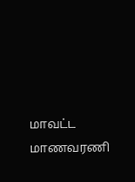மாவட்ட மாணவரணி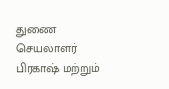துணை செயலாளர் பிரகாஷ் மற்றும்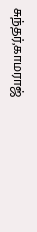சுந்தர்,காமராஜ்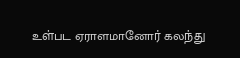உள்பட ஏராளமானோர் கலந்து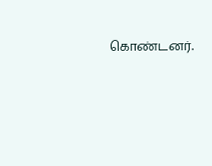கொண்டனர்.